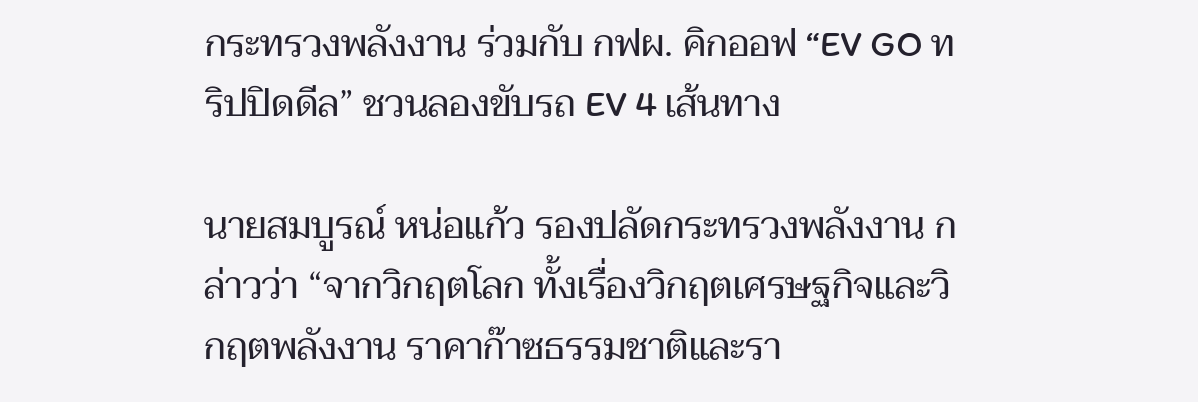กระทรวงพลังงาน ร่วมกับ กฟผ. คิกออฟ “EV GO ทริปปิดดีล” ชวนลองขับรถ EV 4 เส้นทาง

นายสมบูรณ์ หน่อแก้ว รองปลัดกระทรวงพลังงาน กล่าวว่า “จากวิกฤตโลก ทั้งเรื่องวิกฤตเศรษฐกิจและวิกฤตพลังงาน ราคาก๊าซธรรมชาติและรา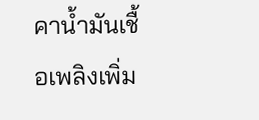คาน้ำมันเชื้อเพลิงเพิ่ม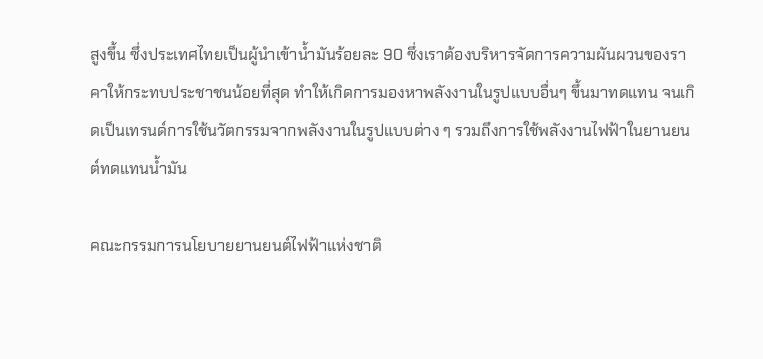สูงขึ้น ซึ่งประเทศไทยเป็นผู้นำเข้าน้ำมันร้อยละ 90 ซึ่งเราต้องบริหารจัดการความผันผวนของราคาให้กระทบประชาชนน้อยที่สุด ทำให้เกิดการมองหาพลังงานในรูปแบบอื่นๆ ขึ้นมาทดแทน จนเกิดเป็นเทรนด์การใช้นวัตกรรมจากพลังงานในรูปแบบต่าง ๆ รวมถึงการใช้พลังงานไฟฟ้าในยานยนต์ทดแทนน้ำมัน

คณะกรรมการนโยบายยานยนต์ไฟฟ้าแห่งชาติ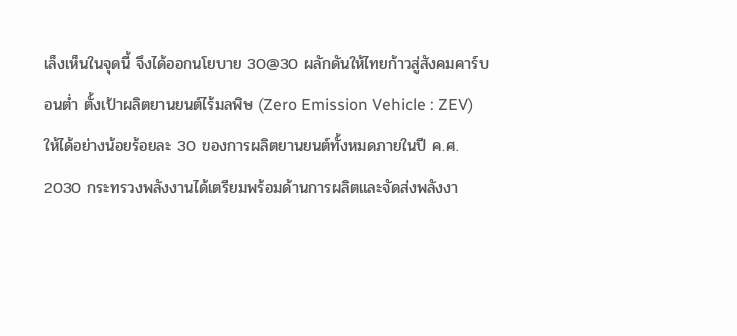เล็งเห็นในจุดนี้ จึงได้ออกนโยบาย 30@30 ผลักดันให้ไทยก้าวสู่สังคมคาร์บอนต่ำ ตั้งเป้าผลิตยานยนต์ไร้มลพิษ (Zero Emission Vehicle : ZEV) ให้ได้อย่างน้อยร้อยละ 30 ของการผลิตยานยนต์ทั้งหมดภายในปี ค.ศ. 2030 กระทรวงพลังงานได้เตรียมพร้อมด้านการผลิตและจัดส่งพลังงา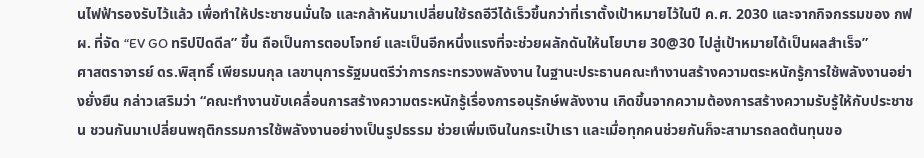นไฟฟ้ารองรับไว้แล้ว เพื่อทำให้ประชาชนมั่นใจ และกล้าหันมาเปลี่ยนใช้รถอีวีได้เร็วขึ้นกว่าที่เราตั้งเป้าหมายไว้ในปี ค.ศ. 2030 และจากกิจกรรมของ กฟผ. ที่จัด “EV GO ทริปปิดดีล” ขึ้น ถือเป็นการตอบโจทย์ และเป็นอีกหนึ่งแรงที่จะช่วยผลักดันให้นโยบาย 30@30 ไปสู่เป้าหมายได้เป็นผลสำเร็จ”
ศาสตราจารย์ ดร.พิสุทธิ์ เพียรมนกุล เลขานุการรัฐมนตรีว่าการกระทรวงพลังงาน ในฐานะประธานคณะทำงานสร้างความตระหนักรู้การใช้พลังงานอย่างยั่งยืน กล่าวเสริมว่า “คณะทำงานขับเคลื่อนการสร้างความตระหนักรู้เรื่องการอนุรักษ์พลังงาน เกิดขึ้นจากความต้องการสร้างความรับรู้ให้กับประชาชน ชวนกันมาเปลี่ยนพฤติกรรมการใช้พลังงานอย่างเป็นรูปธรรม ช่วยเพิ่มเงินในกระเป๋าเรา และเมื่อทุกคนช่วยกันก็จะสามารถลดต้นทุนขอ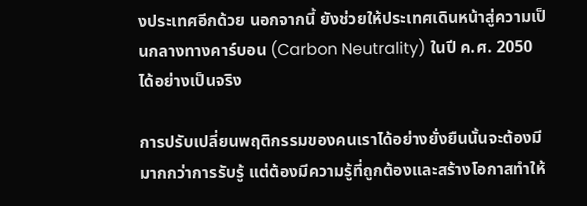งประเทศอีกด้วย นอกจากนี้ ยังช่วยให้ประเทศเดินหน้าสู่ความเป็นกลางทางคาร์บอน (Carbon Neutrality) ในปี ค.ศ. 2050 ได้อย่างเป็นจริง

การปรับเปลี่ยนพฤติกรรมของคนเราได้อย่างยั่งยืนนั้นจะต้องมีมากกว่าการรับรู้ แต่ต้องมีความรู้ที่ถูกต้องและสร้างโอกาสทำให้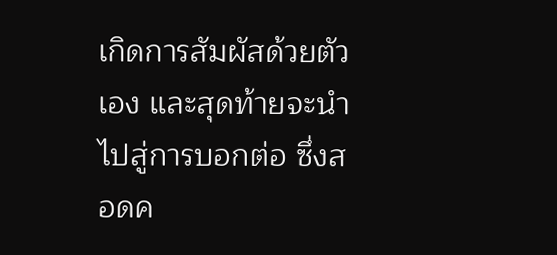เกิดการสัมผัสด้วยตัวเอง และสุดท้ายจะนำไปสู่การบอกต่อ ซึ่งสอดค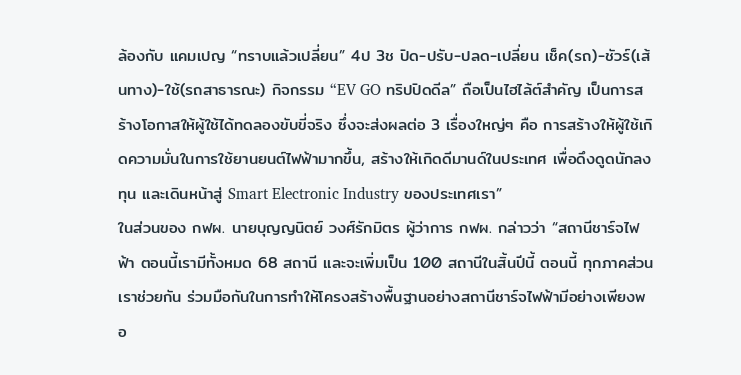ล้องกับ แคมเปญ “ทราบแล้วเปลี่ยน” 4ป 3ช ปิด-ปรับ-ปลด-เปลี่ยน เช็ค(รถ)-ชัวร์(เส้นทาง)-ใช้(รถสาธารณะ) กิจกรรม “EV GO ทริปปิดดีล” ถือเป็นไฮไล้ต์สำคัญ เป็นการสร้างโอกาสให้ผู้ใช้ได้ทดลองขับขี่จริง ซึ่งจะส่งผลต่อ 3 เรื่องใหญ่ๆ คือ การสร้างให้ผู้ใช้เกิดความมั่นในการใช้ยานยนต์ไฟฟ้ามากขึ้น, สร้างให้เกิดดีมานด์ในประเทศ เพื่อดึงดูดนักลงทุน และเดินหน้าสู่ Smart Electronic Industry ของประเทศเรา”
ในส่วนของ กฟผ. นายบุญญนิตย์ วงศ์รักมิตร ผู้ว่าการ กฟผ. กล่าวว่า “สถานีชาร์จไฟฟ้า ตอนนี้เรามีทั้งหมด 68 สถานี และจะเพิ่มเป็น 100 สถานีในสิ้นปีนี้ ตอนนี้ ทุกภาคส่วนเราช่วยกัน ร่วมมือกันในการทำให้โครงสร้างพื้นฐานอย่างสถานีชาร์จไฟฟ้ามีอย่างเพียงพอ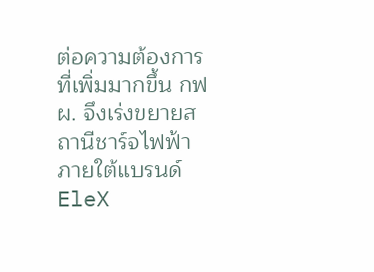ต่อความต้องการที่เพิ่มมากขึ้น กฟผ. จึงเร่งขยายสถานีชาร์จไฟฟ้าภายใต้แบรนด์ EleX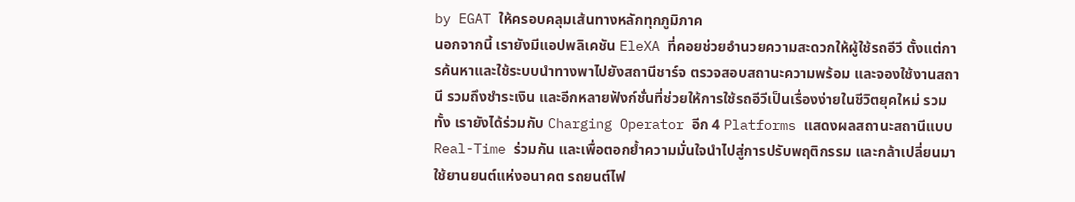by EGAT ให้ครอบคลุมเส้นทางหลักทุกภูมิภาค
นอกจากนี้ เรายังมีแอปพลิเคชัน EleXA ที่คอยช่วยอำนวยความสะดวกให้ผู้ใช้รถอีวี ตั้งแต่การค้นหาและใช้ระบบนำทางพาไปยังสถานีชาร์จ ตรวจสอบสถานะความพร้อม และจองใช้งานสถานี รวมถึงชำระเงิน และอีกหลายฟังก์ชั่นที่ช่วยให้การใช้รถอีวีเป็นเรื่องง่ายในชีวิตยุคใหม่ รวมทั้ง เรายังได้ร่วมกับ Charging Operator อีก 4 Platforms แสดงผลสถานะสถานีแบบ Real-Time ร่วมกัน และเพื่อตอกย้ำความมั่นใจนำไปสู่การปรับพฤติกรรม และกล้าเปลี่ยนมาใช้ยานยนต์แห่งอนาคต รถยนต์ไฟ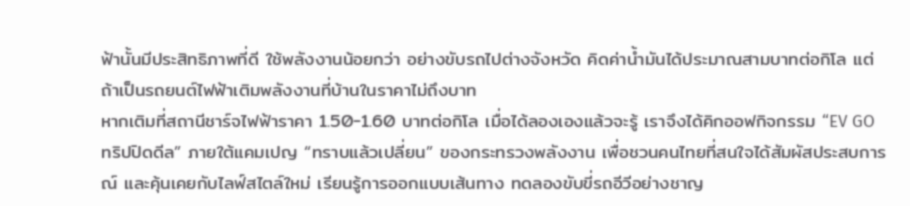ฟ้านั้นมีประสิทธิภาพที่ดี ใช้พลังงานน้อยกว่า อย่างขับรถไปต่างจังหวัด คิดค่าน้ำมันได้ประมาณสามบาทต่อกิโล แต่ถ้าเป็นรถยนต์ไฟฟ้าเติมพลังงานที่บ้านในราคาไม่ถึงบาท
หากเติมที่สถานีชาร์จไฟฟ้าราคา 1.50-1.60 บาทต่อกิโล เมื่อได้ลองเองแล้วจะรู้ เราจึงได้คิกออฟกิจกรรม “EV GO ทริปปิดดีล” ภายใต้แคมเปญ “ทราบแล้วเปลี่ยน” ของกระทรวงพลังงาน เพื่อชวนคนไทยที่สนใจได้สัมผัสประสบการณ์ และคุ้นเคยกับไลฟ์สไตล์ใหม่ เรียนรู้การออกแบบเส้นทาง ทดลองขับขี่รถอีวีอย่างชาญ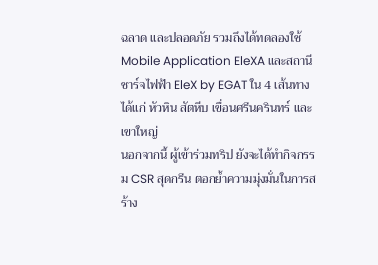ฉลาด และปลอดภัย รวมถึงได้ทดลองใช้ Mobile Application EleXA และสถานีชาร์จไฟฟ้า EleX by EGAT ใน 4 เส้นทาง ได้แก่ หัวหิน สัตหีบ เขื่อนศรีนครินทร์ และเขาใหญ่
นอกจากนี้ ผู้เข้าร่วมทริป ยังจะได้ทำกิจกรรม CSR สุดกรีน ตอกย้ำความมุ่งมั่นในการสร้าง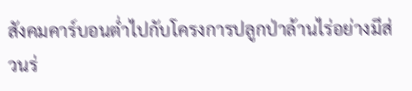สังคมคาร์บอนต่ำไปกับโครงการปลูกป่าล้านไร่อย่างมีส่วนร่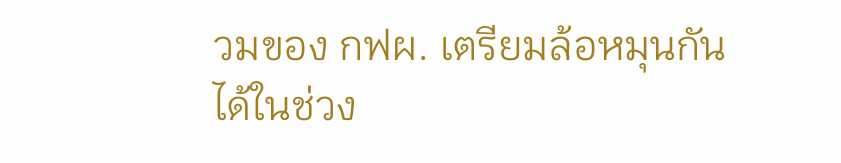วมของ กฟผ. เตรียมล้อหมุนกันได้ในช่วง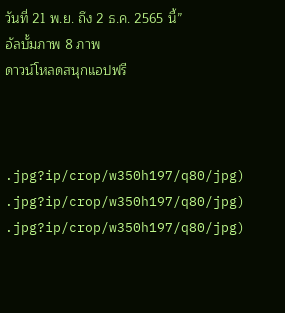วันที่ 21 พ.ย. ถึง 2 ธ.ค. 2565 นี้”
อัลบั้มภาพ 8 ภาพ
ดาวน์โหลดสนุกแอปฟรี



.jpg?ip/crop/w350h197/q80/jpg)
.jpg?ip/crop/w350h197/q80/jpg)
.jpg?ip/crop/w350h197/q80/jpg)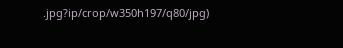.jpg?ip/crop/w350h197/q80/jpg)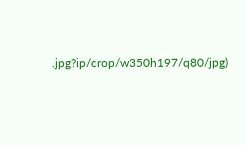.jpg?ip/crop/w350h197/q80/jpg)